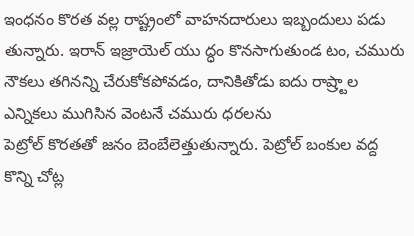ఇంధనం కొరత వల్ల రాష్ట్రంలో వాహనదారులు ఇబ్బందులు పడు తున్నారు. ఇరాన్ ఇజ్రాయెల్ యు ద్ధం కొనసాగుతుండ టం, చమురు నౌకలు తగినన్ని చేరుకోకపోవడం, దానికితోడు ఐదు రాష్ర్టాల ఎన్నికలు ముగిసిన వెంటనే చమురు ధరలను
పెట్రోల్ కొరతతో జనం బెంబేలెత్తుతున్నారు. పెట్రోల్ బంకుల వద్ద కొన్ని చోట్ల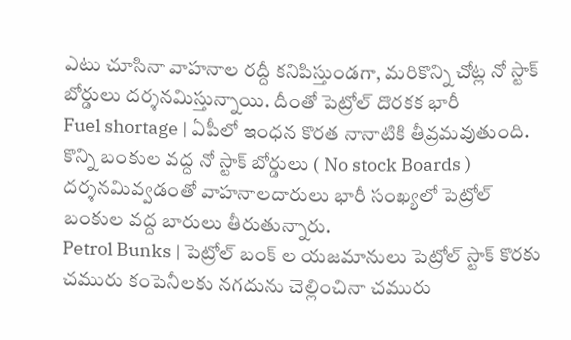ఎటు చూసినా వాహనాల రద్దీ కనిపిస్తుండగా, మరికొన్ని చోట్ల నో స్టాక్ బోర్డులు దర్శనమిస్తున్నాయి. దీంతో పెట్రోల్ దొరకక భారీ
Fuel shortage | ఏపీలో ఇంధన కొరత నానాటికి తీవ్రమవుతుంది. కొన్ని బంకుల వద్ద నో స్టాక్ బోర్డులు ( No stock Boards ) దర్శనమివ్వడంతో వాహనాలదారులు భారీ సంఖ్యలో పెట్రోల్ బంకుల వద్ద బారులు తీరుతున్నారు.
Petrol Bunks | పెట్రోల్ బంక్ ల యజమానులు పెట్రోల్ స్టాక్ కొరకు చమురు కంపెనీలకు నగదును చెల్లించినా చమురు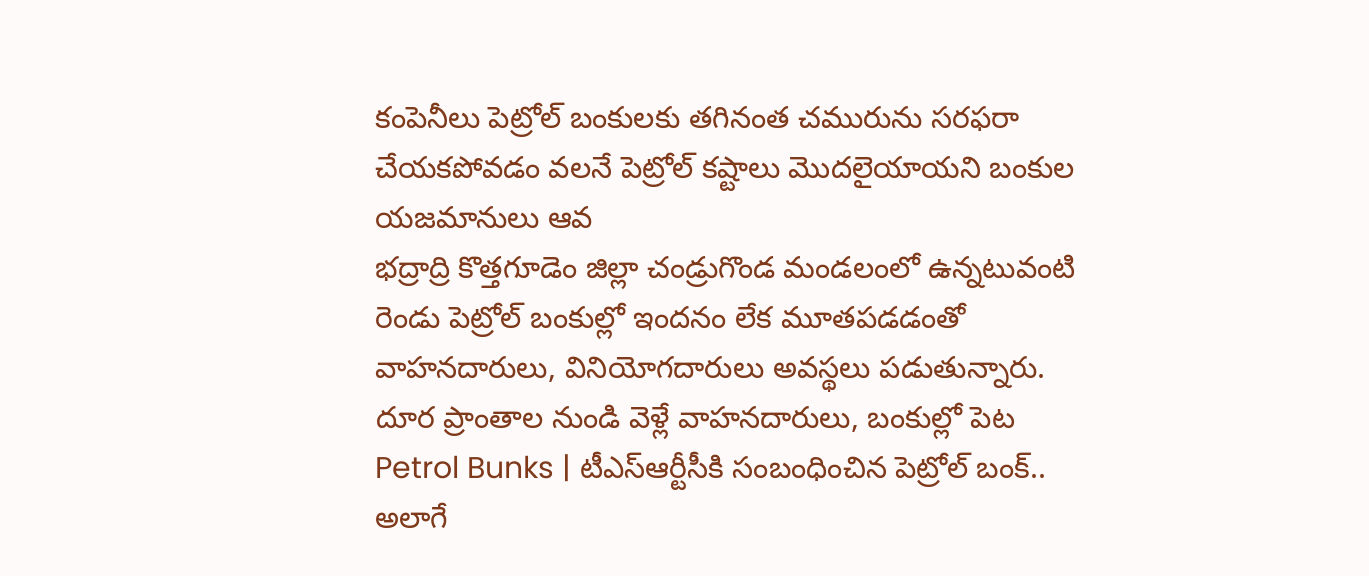కంపెనీలు పెట్రోల్ బంకులకు తగినంత చమురును సరఫరా చేయకపోవడం వలనే పెట్రోల్ కష్టాలు మొదలైయాయని బంకుల యజమానులు ఆవ
భద్రాద్రి కొత్తగూడెం జిల్లా చండ్రుగొండ మండలంలో ఉన్నటువంటి రెండు పెట్రోల్ బంకుల్లో ఇందనం లేక మూతపడడంతో వాహనదారులు, వినియోగదారులు అవస్థలు పడుతున్నారు. దూర ప్రాంతాల నుండి వెళ్లే వాహనదారులు, బంకుల్లో పెట
Petrol Bunks | టీఎస్ఆర్టీసీకి సంబంధించిన పెట్రోల్ బంక్.. అలాగే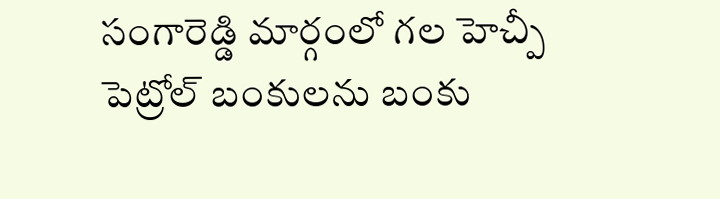సంగారెడ్డి మార్గంలో గల హెచ్పీ పెట్రోల్ బంకులను బంకు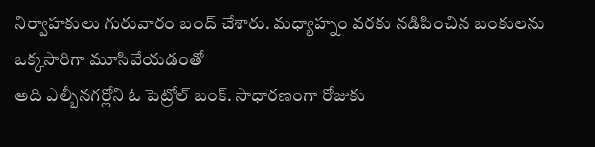నిర్వాహకులు గురువారం బంద్ చేశారు. మధ్యాహ్నం వరకు నడిపించిన బంకులను ఒక్కసారిగా మూసివేయడంతో
అది ఎల్బీనగర్లోని ఓ పెట్రోల్ బంక్. సాధారణంగా రోజుకు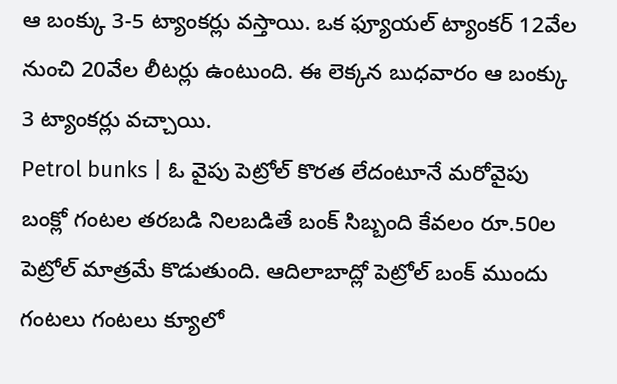ఆ బంక్కు 3-5 ట్యాంకర్లు వస్తాయి. ఒక ఫ్యూయల్ ట్యాంకర్ 12వేల నుంచి 20వేల లీటర్లు ఉంటుంది. ఈ లెక్కన బుధవారం ఆ బంక్కు 3 ట్యాంకర్లు వచ్చాయి.
Petrol bunks | ఓ వైపు పెట్రోల్ కొరత లేదంటూనే మరోవైపు బంక్లో గంటల తరబడి నిలబడితే బంక్ సిబ్బంది కేవలం రూ.50ల పెట్రోల్ మాత్రమే కొడుతుంది. ఆదిలాబాద్లో పెట్రోల్ బంక్ ముందు గంటలు గంటలు క్యూలో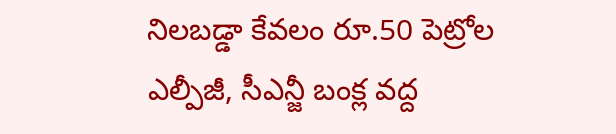నిలబడ్డా కేవలం రూ.50 పెట్రోల
ఎల్పీజీ, సీఎన్జీ బంక్ల వద్ద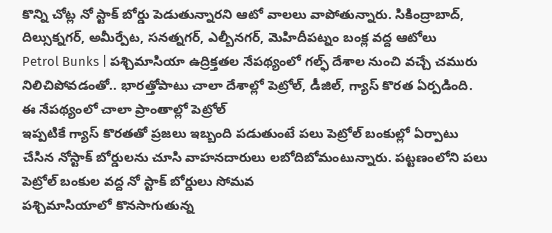కొన్ని చోట్ల నో స్టాక్ బోర్డు పెడుతున్నారని ఆటో వాలలు వాపోతున్నారు. సికింద్రాబాద్, దిల్సుక్నగర్, అమీర్పేట, సనత్నగర్, ఎల్బీనగర్, మెహిదీపట్నం బంక్ల వద్ద ఆటోలు
Petrol Bunks | పశ్చిమాసియా ఉద్రిక్తతల నేపథ్యంలో గల్ఫ్ దేశాల నుంచి వచ్చే చమురు నిలిచిపోవడంతో.. భారత్తోపాటు చాలా దేశాల్లో పెట్రోల్, డీజిల్, గ్యాస్ కొరత ఏర్పడింది. ఈ నేపథ్యంలో చాలా ప్రాంతాల్లో పెట్రోల్
ఇప్పటికే గ్యాస్ కొరతతో ప్రజలు ఇబ్బంది పడుతుంటే పలు పెట్రోల్ బంకుల్లో ఏర్పాటు చేసిన నోస్టాక్ బోర్డులను చూసి వాహనదారులు లబోదిబోమంటున్నారు. పట్టణంలోని పలు పెట్రోల్ బంకుల వద్ద నో స్టాక్ బోర్డులు సోమవ
పశ్చిమాసియాలో కొనసాగుతున్న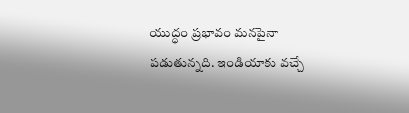యుద్ధం ప్రభావం మనపైనా పడుతున్నది. ఇండియాకు వచ్చే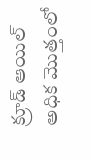క్రూడ్ ఆయిల్ అధిక మొత్తంలో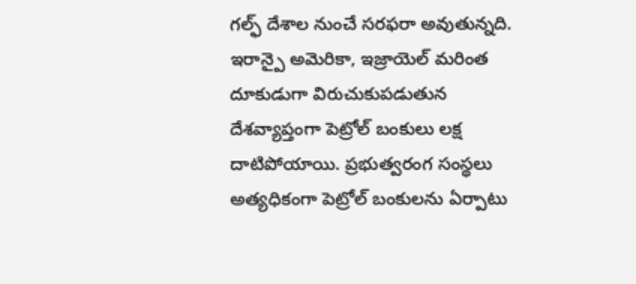గల్ఫ్ దేశాల నుంచే సరఫరా అవుతున్నది. ఇరాన్పై అమెరికా, ఇజ్రాయెల్ మరింత దూకుడుగా విరుచుకుపడుతున
దేశవ్యాప్తంగా పెట్రోల్ బంకులు లక్ష దాటిపోయాయి. ప్రభుత్వరంగ సంస్థలు అత్యధికంగా పెట్రోల్ బంకులను ఏర్పాటు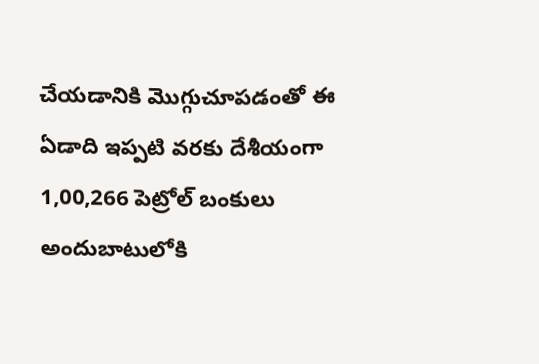చేయడానికి మొగ్గుచూపడంతో ఈ ఏడాది ఇప్పటి వరకు దేశీయంగా 1,00,266 పెట్రోల్ బంకులు అందుబాటులోకి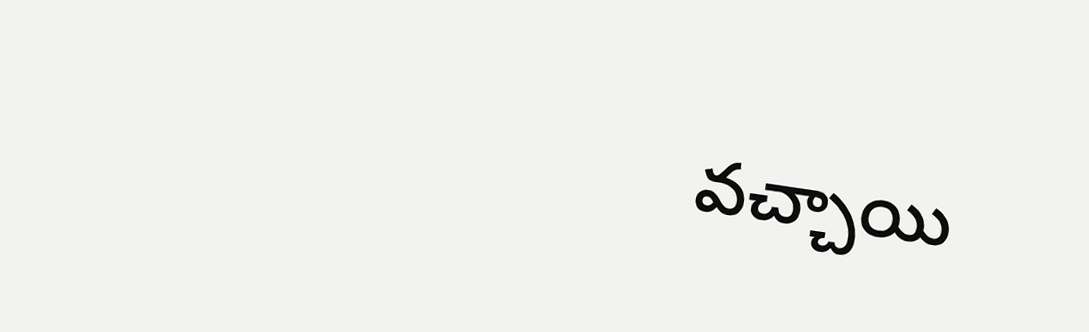వచ్చాయి